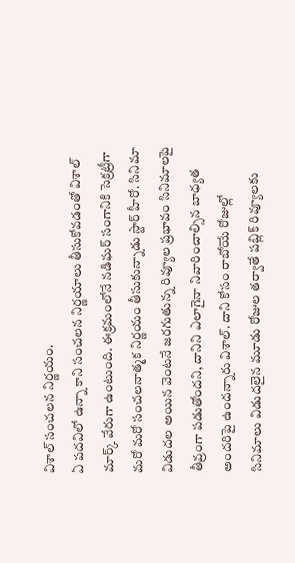విశాల్ సంచలన నిర్ణయం.
ఏ పదవిలో ఉన్నా కాని సంచలన నిర్ణయాలు తీసుకోవడంతో విశాల్ మార్క్ వేరుగా ఉంటుంది. ఈక్రమంలోనే నడిఘర్ సంగానికి సెక్రట్రీగా మరో మరో సంచలనాత్మక నిర్ణయం తీసుకున్నాడు స్టార్ హీరో. సినిమా విడుదల అయిన వెంటనే జరగుతున్న రివ్యూల ప్రభావం సినిమాలపై తీవ్రంగా పడుతోందని, దానిని ఎలాగైనా నివారించాల్సిన బాధ్యత అందరిపై ఉందన్నారు విశాల్. దాని కోసం రాబోయే రోజుల్లో సినిమాలు విడుదలైన మూడు రోజుల తర్వాతే పబ్లిక్ రివ్యూలకు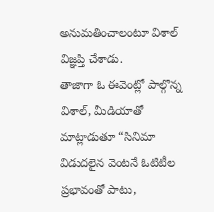అనుమతించాలంటూ విశాల్ విజ్ఞప్తి చేశాడు.
తాజాగా ఓ ఈవెంట్లో పాల్గొన్న విశాల్, మీడియాతో మాట్లాడుతూ “సినిమా విడుదలైన వెంటనే ఓటిటీల ప్రభావంతో పాటు,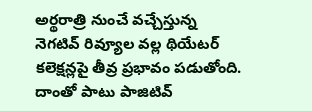అర్థరాత్రి నుంచే వచ్చేస్తున్న నెగటివ్ రివ్యూల వల్ల థియేటర్ కలెక్షన్లపై తీవ్ర ప్రభావం పడుతోంది. దాంతో పాటు పాజిటివ్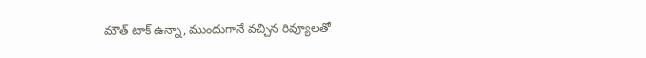మౌత్ టాక్ ఉన్నా, ముందుగానే వచ్చిన రివ్యూలతో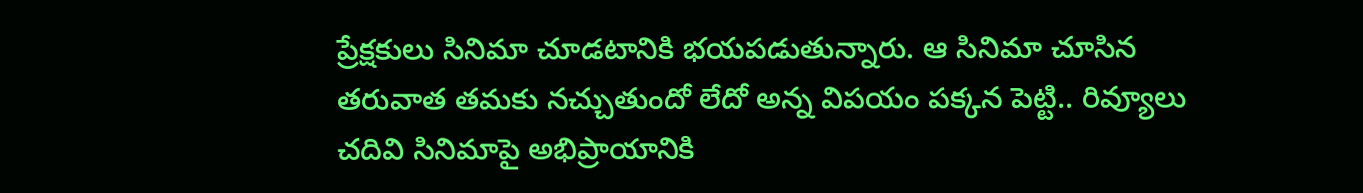ప్రేక్షకులు సినిమా చూడటానికి భయపడుతున్నారు. ఆ సినిమా చూసిన తరువాత తమకు నచ్చుతుందో లేదో అన్న విపయం పక్కన పెట్టి.. రివ్యూలు చదివి సినిమాపై అభిప్రాయానికి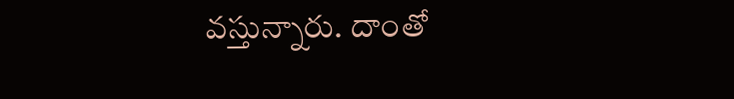వస్తున్నారు. దాంతో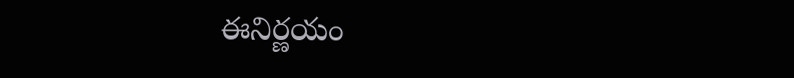ఈనిర్ణయం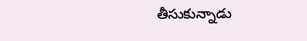తీసుకున్నాడు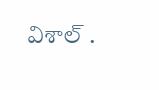విశాల్ .